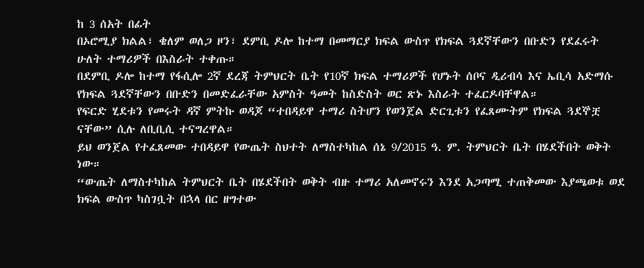ከ 3 ሰአት በፊት
በኦሮሚያ ክልል፣ ቄለም ወለጋ ዞን፣ ደምቢ ዶሎ ከተማ በመማርያ ክፍል ውስጥ የክፍል ጓደኛቸውን በቡድን የደፈሩት ሁለት ተማሪዎች በእስራት ተቀጡ።
በደምቢ ዶሎ ከተማ የፋሲሎ 2ኛ ደረጃ ትምህርት ቤት የ10ኛ ክፍል ተማሪዎች የሆኑት ሰቦና ዲሪብሳ እና ኤቢሳ አድማሱ የክፍል ጓደኛቸውን በቡድን በመድፈራቸው አምስት ዓመት ከስድስት ወር ጽኑ እስራት ተፈርዶባቸዋል።
የፍርድ ሂደቱን የመሩት ዳኛ ምትኩ ወዳጆ “ተበዳይዋ ተማሪ ስትሆን የወንጀል ድርጊቱን የፈጸሙትም የክፍል ጓደኞቿ ናቸው” ሲሉ ለቢቢሲ ተናግረዋል።
ይህ ወንጀል የተፈጸመው ተበዳይዋ የውጤት ስህተት ለማስተካከል ሰኔ 9/2015 ዓ. ም. ትምህርት ቤት በሄደችበት ወቅት ነው።
“ውጤት ለማስተካከል ትምህርት ቤት በሄደችበት ወቅት ብዙ ተማሪ አለመኖሩን እንደ አጋጣሚ ተጠቅመው እያጫወቱ ወደ ክፍል ውስጥ ካስገቧት በኋላ በር ዘግተው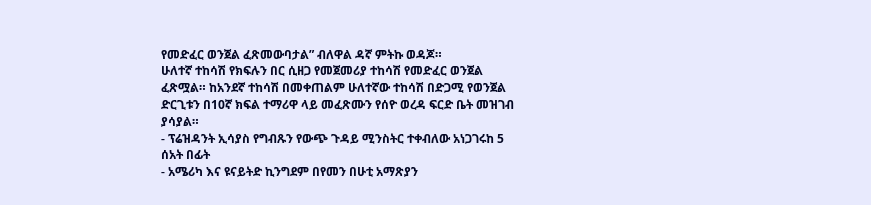የመድፈር ወንጀል ፈጽመውባታል” ብለዋል ዳኛ ምትኩ ወዳጆ።
ሁለተኛ ተከሳሽ የክፍሉን በር ሲዘጋ የመጀመሪያ ተከሳሽ የመድፈር ወንጀል ፈጽሟል። ከአንደኛ ተከሳሽ በመቀጠልም ሁለተኛው ተከሳሽ በድጋሚ የወንጀል ድርጊቱን በ10ኛ ክፍል ተማሪዋ ላይ መፈጽሙን የሰዮ ወረዳ ፍርድ ቤት መዝገብ ያሳያል።
- ፕሬዝዳንት ኢሳያስ የግብጹን የውጭ ጉዳይ ሚንስትር ተቀብለው አነጋገሩከ 5 ሰአት በፊት
- አሜሪካ እና ዩናይትድ ኪንግደም በየመን በሁቲ አማጽያን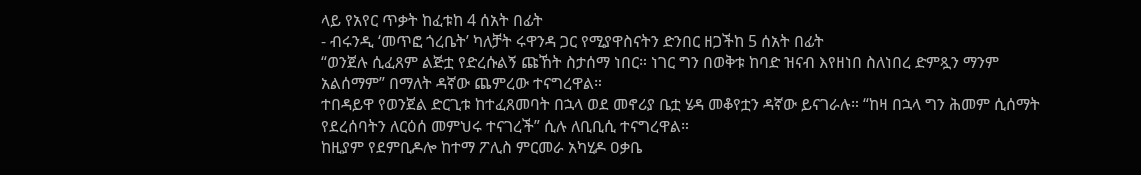ላይ የአየር ጥቃት ከፈቱከ 4 ሰአት በፊት
- ብሩንዲ ‘መጥፎ ጎረቤት’ ካለቻት ሩዋንዳ ጋር የሚያዋስናትን ድንበር ዘጋችከ 5 ሰአት በፊት
“ወንጀሉ ሲፈጸም ልጅቷ የድረሱልኝ ጩኸት ስታሰማ ነበር። ነገር ግን በወቅቱ ከባድ ዝናብ እየዘነበ ስለነበረ ድምጿን ማንም አልሰማም” በማለት ዳኛው ጨምረው ተናግረዋል።
ተበዳይዋ የወንጀል ድርጊቱ ከተፈጸመባት በኋላ ወደ መኖሪያ ቤቷ ሄዳ መቆየቷን ዳኛው ይናገራሉ። “ከዛ በኋላ ግን ሕመም ሲሰማት የደረሰባትን ለርዕሰ መምህሩ ተናገረች” ሲሉ ለቢቢሲ ተናግረዋል።
ከዚያም የደምቢዶሎ ከተማ ፖሊስ ምርመራ አካሂዶ ዐቃቤ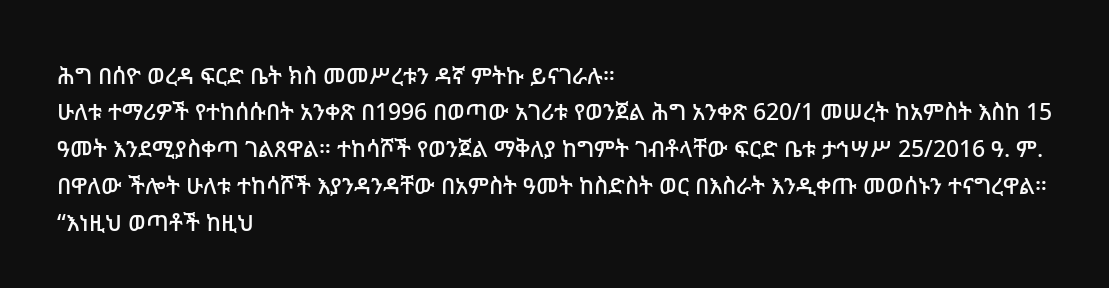ሕግ በሰዮ ወረዳ ፍርድ ቤት ክስ መመሥረቱን ዳኛ ምትኩ ይናገራሉ።
ሁለቱ ተማሪዎች የተከሰሱበት አንቀጽ በ1996 በወጣው አገሪቱ የወንጀል ሕግ አንቀጽ 620/1 መሠረት ከአምስት እስከ 15 ዓመት እንደሚያስቀጣ ገልጸዋል። ተከሳሾች የወንጀል ማቅለያ ከግምት ገብቶላቸው ፍርድ ቤቱ ታኅሣሥ 25/2016 ዓ. ም. በዋለው ችሎት ሁለቱ ተከሳሾች እያንዳንዳቸው በአምስት ዓመት ከስድስት ወር በእስራት እንዲቀጡ መወሰኑን ተናግረዋል።
“እነዚህ ወጣቶች ከዚህ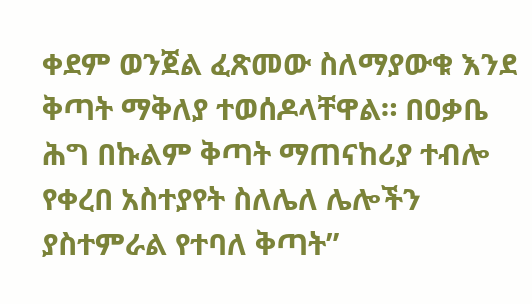ቀደም ወንጀል ፈጽመው ስለማያውቁ እንደ ቅጣት ማቅለያ ተወሰዶላቸዋል። በዐቃቤ ሕግ በኩልም ቅጣት ማጠናከሪያ ተብሎ የቀረበ አስተያየት ስለሌለ ሌሎችን ያስተምራል የተባለ ቅጣት”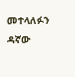መተላለፉን ዳኛው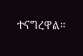ተናግረዋል።